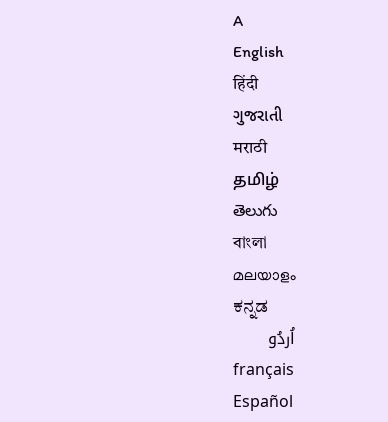A
English
हिंदी
ગુજરાતી
मराठी
தமிழ்
తెలుగు
বাংলা
മലയാളം
ಕನ್ನಡ
اُردُو
français
Español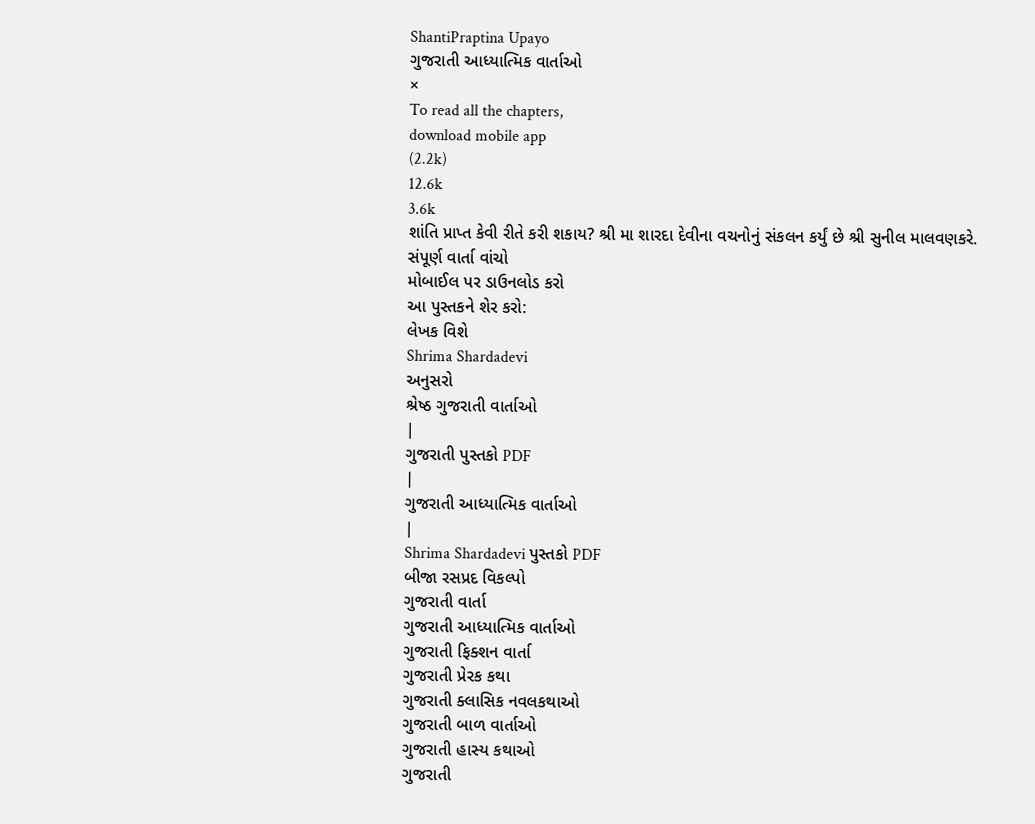ShantiPraptina Upayo
ગુજરાતી આધ્યાત્મિક વાર્તાઓ
×
To read all the chapters,
download mobile app
(2.2k)
12.6k
3.6k
શાંતિ પ્રાપ્ત કેવી રીતે કરી શકાય? શ્રી મા શારદા દેવીના વચનોનું સંકલન કર્યું છે શ્રી સુનીલ માલવણકરે.
સંપૂર્ણ વાર્તા વાંચો
મોબાઈલ પર ડાઉનલોડ કરો
આ પુસ્તકને શેર કરો:
લેખક વિશે
Shrima Shardadevi
અનુસરો
શ્રેષ્ઠ ગુજરાતી વાર્તાઓ
|
ગુજરાતી પુસ્તકો PDF
|
ગુજરાતી આધ્યાત્મિક વાર્તાઓ
|
Shrima Shardadevi પુસ્તકો PDF
બીજા રસપ્રદ વિકલ્પો
ગુજરાતી વાર્તા
ગુજરાતી આધ્યાત્મિક વાર્તાઓ
ગુજરાતી ફિક્શન વાર્તા
ગુજરાતી પ્રેરક કથા
ગુજરાતી ક્લાસિક નવલકથાઓ
ગુજરાતી બાળ વાર્તાઓ
ગુજરાતી હાસ્ય કથાઓ
ગુજરાતી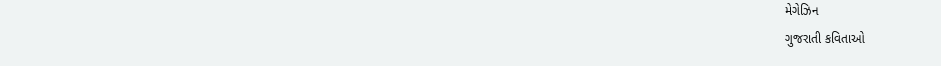મેગેઝિન
ગુજરાતી કવિતાઓ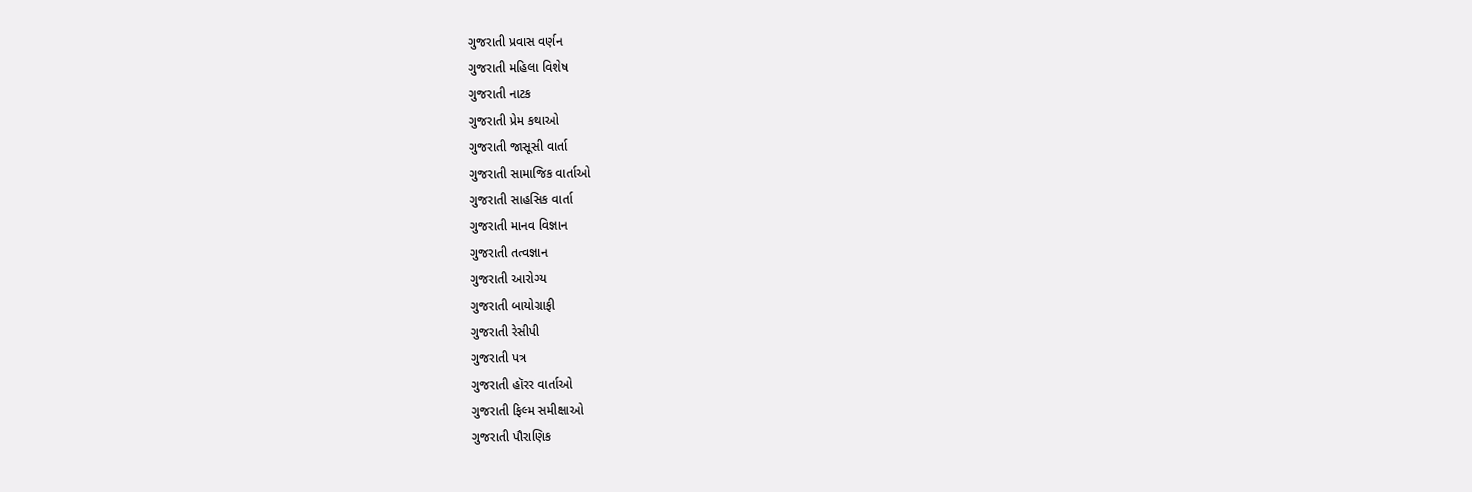ગુજરાતી પ્રવાસ વર્ણન
ગુજરાતી મહિલા વિશેષ
ગુજરાતી નાટક
ગુજરાતી પ્રેમ કથાઓ
ગુજરાતી જાસૂસી વાર્તા
ગુજરાતી સામાજિક વાર્તાઓ
ગુજરાતી સાહસિક વાર્તા
ગુજરાતી માનવ વિજ્ઞાન
ગુજરાતી તત્વજ્ઞાન
ગુજરાતી આરોગ્ય
ગુજરાતી બાયોગ્રાફી
ગુજરાતી રેસીપી
ગુજરાતી પત્ર
ગુજરાતી હૉરર વાર્તાઓ
ગુજરાતી ફિલ્મ સમીક્ષાઓ
ગુજરાતી પૌરાણિક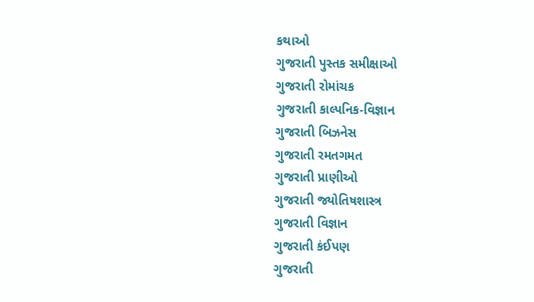કથાઓ
ગુજરાતી પુસ્તક સમીક્ષાઓ
ગુજરાતી રોમાંચક
ગુજરાતી કાલ્પનિક-વિજ્ઞાન
ગુજરાતી બિઝનેસ
ગુજરાતી રમતગમત
ગુજરાતી પ્રાણીઓ
ગુજરાતી જ્યોતિષશાસ્ત્ર
ગુજરાતી વિજ્ઞાન
ગુજરાતી કંઈપણ
ગુજરાતી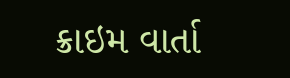ક્રાઇમ વાર્તા